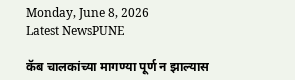Monday, June 8, 2026
Latest NewsPUNE

कॅब चालकांच्या मागण्या पूर्ण न झाल्यास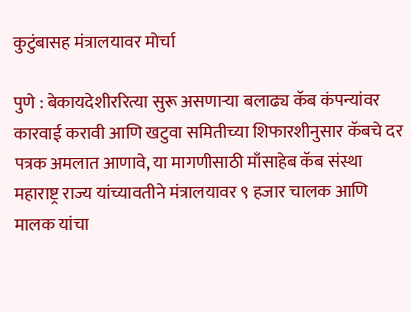कुटुंबासह मंत्रालयावर मोर्चा

पुणे : बेकायदेशीररित्या सुरू असणाऱ्या बलाढ्य कॅब कंपन्यांवर कारवाई करावी आणि खटुवा समितीच्या शिफारशीनुसार कॅबचे दर पत्रक अमलात आणावे, या मागणीसाठी माँसाहेब कॅब संस्था महाराष्ट्र राज्य यांच्यावतीने मंत्रालयावर ९ हजार चालक आणि मालक यांचा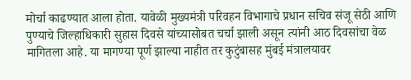मोर्चा काढण्यात आला होता. यावेळी मुख्यमंत्री परिवहन विभागाचे प्रधान सचिव संजू सेठी आणि पुण्याचे जिल्हाधिकारी सुहास दिवसे यांच्यासोबत चर्चा झाली असून त्यांनी आठ दिवसांचा वेळ मागितला आहे. या मागण्या पूर्ण झाल्या नाहीत तर कुटुंबासह मुंबई मंत्रालयावर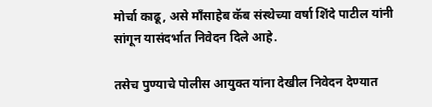मोर्चा काढू, असे माँसाहेब कॅब संस्थेच्या वर्षा शिंदे पाटील यांनी सांगून यासंदर्भात निवेदन दिले आहे.

तसेच पुण्याचे पोलीस आयुक्त यांना देखील निवेदन देण्यात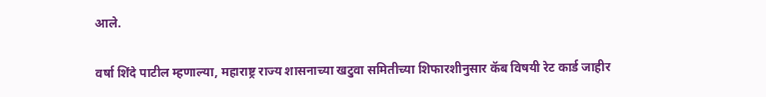आले.

वर्षा शिंदे पाटील म्हणाल्या, महाराष्ट्र राज्य शासनाच्या खटुवा समितीच्या शिफारशीनुसार कॅब विषयी रेट कार्ड जाहीर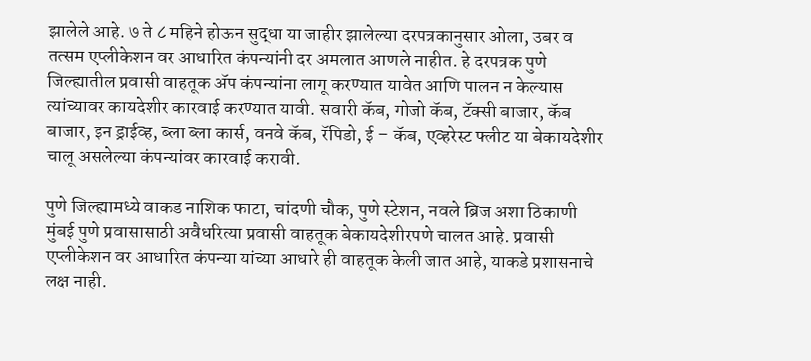झालेले आहे. ७ ते ८ महिने होऊन सुद्धा या जाहीर झालेल्या दरपत्रकानुसार ओला, उबर व तत्सम एप्लीकेशन वर आधारित कंपन्यांनी दर अमलात आणले नाहीत. हे दरपत्रक पुणे जिल्ह्यातील प्रवासी वाहतूक अ‍ॅप कंपन्यांना लागू करण्यात यावेत आणि पालन न केल्यास त्यांच्यावर कायदेशीर कारवाई करण्यात यावी. सवारी कॅब, गोजो कॅब, टॅक्सी बाजार, कॅब बाजार, इन ड्राईव्ह, ब्ला ब्ला कार्स, वनवे कॅब, रॅपिडो, ई – कॅब, एव्हरेस्ट फ्लीट या बेकायदेशीर चालू असलेल्या कंपन्यांवर कारवाई करावी.

पुणे जिल्ह्यामध्ये वाकड नाशिक फाटा, चांदणी चौक, पुणे स्टेशन, नवले ब्रिज अशा ठिकाणी मुंबई पुणे प्रवासासाठी अवैधरित्या प्रवासी वाहतूक बेकायदेशीरपणे चालत आहे. प्रवासी एप्लीकेशन वर आधारित कंपन्या यांच्या आधारे ही वाहतूक केली जात आहे, याकडे प्रशासनाचे लक्ष नाही.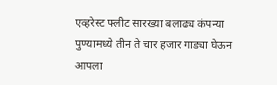एव्हरेस्ट फ्लीट सारख्या बलाढ्य कंपन्या पुण्यामध्ये तीन ते चार हजार गाड्या घेऊन आपला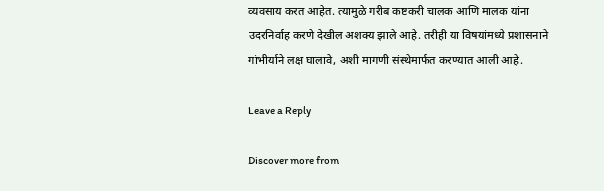व्यवसाय करत आहेत. त्यामुळे गरीब कष्टकरी चालक आणि मालक यांना उदरनिर्वाह करणे देखील अशक्य झाले आहे. तरीही या विषयांमध्ये प्रशासनाने गांभीर्याने लक्ष घालावे, अशी मागणी संस्थेमार्फत करण्यात आली आहे.

Leave a Reply

Discover more from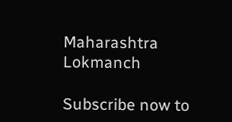Maharashtra Lokmanch

Subscribe now to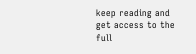keep reading and get access to the full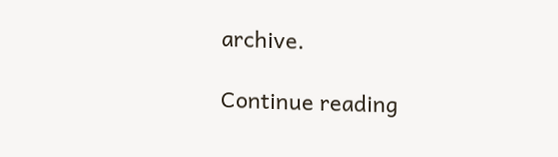archive.

Continue reading